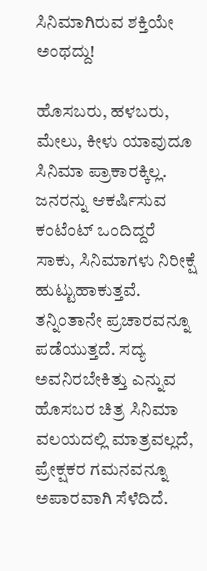ಸಿನಿಮಾಗಿರುವ ಶಕ್ತಿಯೇ ಅಂಥದ್ದು!

ಹೊಸಬರು, ಹಳಬರು, ಮೇಲು, ಕೀಳು ಯಾವುದೂ ಸಿನಿಮಾ ಪ್ರಾಕಾರಕ್ಕಿಲ್ಲ. ಜನರನ್ನು ಆಕರ್ಷಿಸುವ ಕಂಟೆಂಟ್ ಒಂದಿದ್ದರೆ ಸಾಕು, ಸಿನಿಮಾಗಳು ನಿರೀಕ್ಷೆ ಹುಟ್ಟುಹಾಕುತ್ತವೆ. ತನ್ನಿಂತಾನೇ ಪ್ರಚಾರವನ್ನೂ ಪಡೆಯುತ್ತದೆ. ಸದ್ಯ ಅವನಿರಬೇಕಿತ್ತು ಎನ್ನುವ ಹೊಸಬರ ಚಿತ್ರ ಸಿನಿಮಾ ವಲಯದಲ್ಲಿ ಮಾತ್ರವಲ್ಲದೆ, ಪ್ರೇಕ್ಷಕರ ಗಮನವನ್ನೂ ಅಪಾರವಾಗಿ ಸೆಳೆದಿದೆ.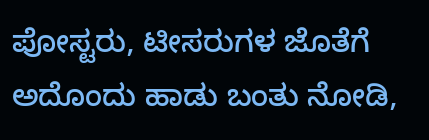ಪೋಸ್ಟರು, ಟೀಸರುಗಳ ಜೊತೆಗೆ ಅದೊಂದು ಹಾಡು ಬಂತು ನೋಡಿ,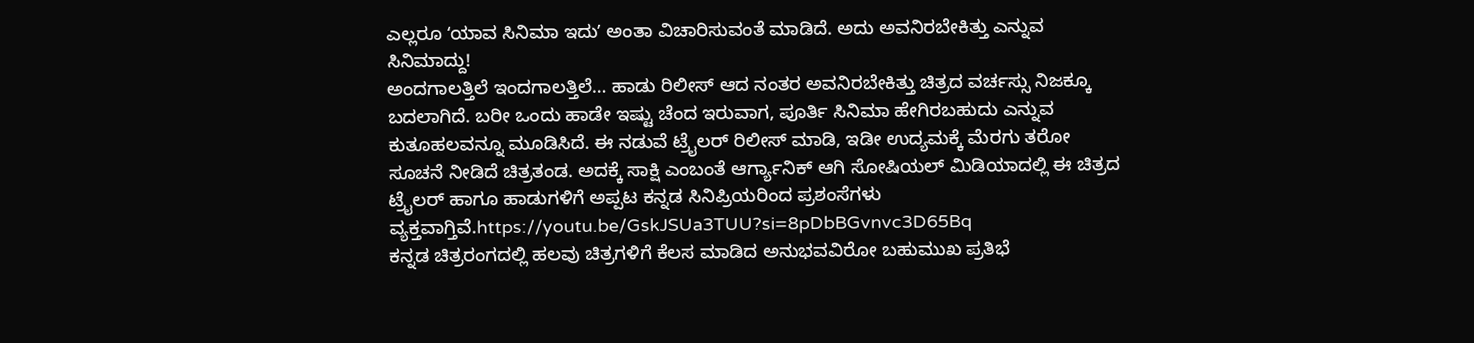ಎಲ್ಲರೂ ʻಯಾವ ಸಿನಿಮಾ ಇದುʼ ಅಂತಾ ವಿಚಾರಿಸುವಂತೆ ಮಾಡಿದೆ. ಅದು ಅವನಿರಬೇಕಿತ್ತು ಎನ್ನುವ ಸಿನಿಮಾದ್ದು!
ಅಂದಗಾಲತ್ತಿಲೆ ಇಂದಗಾಲತ್ತಿಲೆ… ಹಾಡು ರಿಲೀಸ್ ಆದ ನಂತರ ಅವನಿರಬೇಕಿತ್ತು ಚಿತ್ರದ ವರ್ಚಸ್ಸು ನಿಜಕ್ಕೂ ಬದಲಾಗಿದೆ. ಬರೀ ಒಂದು ಹಾಡೇ ಇಷ್ಟು ಚೆಂದ ಇರುವಾಗ, ಪೂರ್ತಿ ಸಿನಿಮಾ ಹೇಗಿರಬಹುದು ಎನ್ನುವ ಕುತೂಹಲವನ್ನೂ ಮೂಡಿಸಿದೆ. ಈ ನಡುವೆ ಟ್ರೈಲರ್ ರಿಲೀಸ್ ಮಾಡಿ, ಇಡೀ ಉದ್ಯಮಕ್ಕೆ ಮೆರಗು ತರೋ ಸೂಚನೆ ನೀಡಿದೆ ಚಿತ್ರತಂಡ. ಅದಕ್ಕೆ ಸಾಕ್ಷಿ ಎಂಬಂತೆ ಆರ್ಗ್ಯಾನಿಕ್ ಆಗಿ ಸೋಷಿಯಲ್ ಮಿಡಿಯಾದಲ್ಲಿ ಈ ಚಿತ್ರದ ಟ್ರೈಲರ್ ಹಾಗೂ ಹಾಡುಗಳಿಗೆ ಅಪ್ಪಟ ಕನ್ನಡ ಸಿನಿಪ್ರಿಯರಿಂದ ಪ್ರಶಂಸೆಗಳು ವ್ಯಕ್ತವಾಗ್ತಿವೆ.https://youtu.be/GskJSUa3TUU?si=8pDbBGvnvc3D65Bq
ಕನ್ನಡ ಚಿತ್ರರಂಗದಲ್ಲಿ ಹಲವು ಚಿತ್ರಗಳಿಗೆ ಕೆಲಸ ಮಾಡಿದ ಅನುಭವವಿರೋ ಬಹುಮುಖ ಪ್ರತಿಭೆ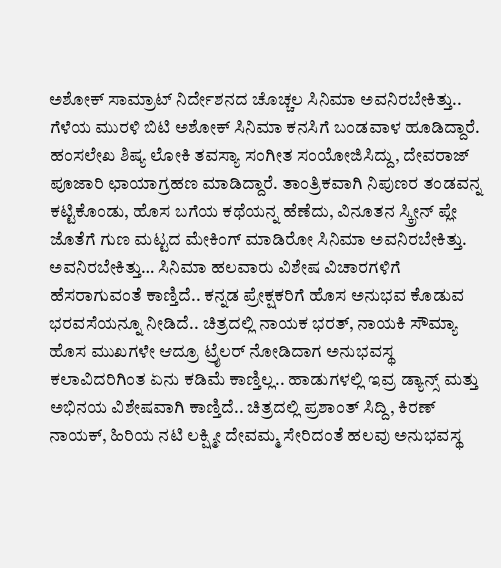ಅಶೋಕ್ ಸಾಮ್ರಾಟ್ ನಿರ್ದೇಶನದ ಚೊಚ್ಚಲ ಸಿನಿಮಾ ಅವನಿರಬೇಕಿತ್ತು.. ಗೆಳೆಯ ಮುರಳಿ ಬಿಟಿ ಅಶೋಕ್ ಸಿನಿಮಾ ಕನಸಿಗೆ ಬಂಡವಾಳ ಹೂಡಿದ್ದಾರೆ. ಹಂಸಲೇಖ ಶಿಷ್ಯ ಲೋಕಿ ತವಸ್ಯಾ ಸಂಗೀತ ಸಂಯೋಜಿಸಿದ್ದು, ದೇವರಾಜ್ ಪೂಜಾರಿ ಛಾಯಾಗ್ರಹಣ ಮಾಡಿದ್ದಾರೆ. ತಾಂತ್ರಿಕವಾಗಿ ನಿಪುಣರ ತಂಡವನ್ನ ಕಟ್ಟಿಕೊಂಡು, ಹೊಸ ಬಗೆಯ ಕಥೆಯನ್ನ ಹೆಣೆದು, ವಿನೂತನ ಸ್ಕ್ರೀನ್ ಪ್ಲೇ ಜೊತೆಗೆ ಗುಣ ಮಟ್ಟದ ಮೇಕಿಂಗ್ ಮಾಡಿರೋ ಸಿನಿಮಾ ಅವನಿರಬೇಕಿತ್ತು.
ಅವನಿರಬೇಕಿತ್ತು… ಸಿನಿಮಾ ಹಲವಾರು ವಿಶೇಷ ವಿಚಾರಗಳಿಗೆ ಹೆಸರಾಗುವಂತೆ ಕಾಣ್ತಿದೆ.. ಕನ್ನಡ ಪ್ರೇಕ್ಷಕರಿಗೆ ಹೊಸ ಅನುಭವ ಕೊಡುವ ಭರವಸೆಯನ್ನೂ ನೀಡಿದೆ.. ಚಿತ್ರದಲ್ಲಿ ನಾಯಕ ಭರತ್, ನಾಯಕಿ ಸೌಮ್ಯಾ ಹೊಸ ಮುಖಗಳೇ ಆದ್ರೂ ಟ್ರೈಲರ್ ನೋಡಿದಾಗ ಅನುಭವಸ್ಥ ಕಲಾವಿದರಿಗಿಂತ ಏನು ಕಡಿಮೆ ಕಾಣ್ತಿಲ್ಲ.. ಹಾಡುಗಳಲ್ಲಿ ಇವ್ರ ಡ್ಯಾನ್ಸ್ ಮತ್ತು ಅಭಿನಯ ವಿಶೇಷವಾಗಿ ಕಾಣ್ತಿದೆ.. ಚಿತ್ರದಲ್ಲಿ ಪ್ರಶಾಂತ್ ಸಿದ್ದಿ, ಕಿರಣ್ ನಾಯಕ್, ಹಿರಿಯ ನಟಿ ಲಕ್ಷ್ಮೀ ದೇವಮ್ಮ ಸೇರಿದಂತೆ ಹಲವು ಅನುಭವಸ್ಥ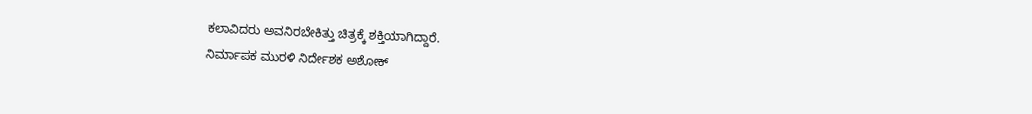ಕಲಾವಿದರು ಅವನಿರಬೇಕಿತ್ತು ಚಿತ್ರಕ್ಕೆ ಶಕ್ತಿಯಾಗಿದ್ದಾರೆ.
ನಿರ್ಮಾಪಕ ಮುರಳಿ ನಿರ್ದೇಶಕ ಅಶೋಕ್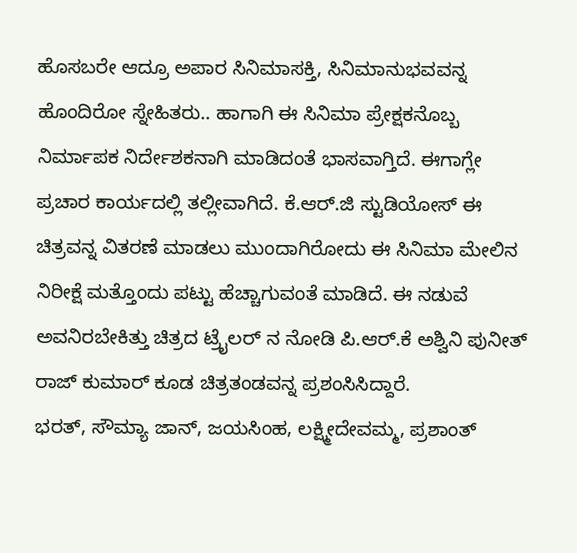ಹೊಸಬರೇ ಆದ್ರೂ ಅಪಾರ ಸಿನಿಮಾಸಕ್ತಿ, ಸಿನಿಮಾನುಭವವನ್ನ ಹೊಂದಿರೋ ಸ್ನೇಹಿತರು.. ಹಾಗಾಗಿ ಈ ಸಿನಿಮಾ ಪ್ರೇಕ್ಷಕನೊಬ್ಬ ನಿರ್ಮಾಪಕ ನಿರ್ದೇಶಕನಾಗಿ ಮಾಡಿದಂತೆ ಭಾಸವಾಗ್ತಿದೆ. ಈಗಾಗ್ಲೇ ಪ್ರಚಾರ ಕಾರ್ಯದಲ್ಲಿ ತಲ್ಲೀವಾಗಿದೆ. ಕೆ.ಆರ್.ಜಿ ಸ್ಟುಡಿಯೋಸ್ ಈ ಚಿತ್ರವನ್ನ ವಿತರಣೆ ಮಾಡಲು ಮುಂದಾಗಿರೋದು ಈ ಸಿನಿಮಾ ಮೇಲಿನ ನಿರೀಕ್ಷೆ ಮತ್ತೊಂದು ಪಟ್ಟು ಹೆಚ್ಚಾಗುವಂತೆ ಮಾಡಿದೆ. ಈ ನಡುವೆ ಅವನಿರಬೇಕಿತ್ತು ಚಿತ್ರದ ಟ್ರೈಲರ್ ನ ನೋಡಿ ಪಿ.ಆರ್.ಕೆ ಅಶ್ವಿನಿ ಪುನೀತ್ ರಾಜ್ ಕುಮಾರ್ ಕೂಡ ಚಿತ್ರತಂಡವನ್ನ ಪ್ರಶಂಸಿಸಿದ್ದಾರೆ.
ಭರತ್, ಸೌಮ್ಯಾ ಜಾನ್, ಜಯಸಿಂಹ, ಲಕ್ಷ್ಮೀದೇವಮ್ಮ, ಪ್ರಶಾಂತ್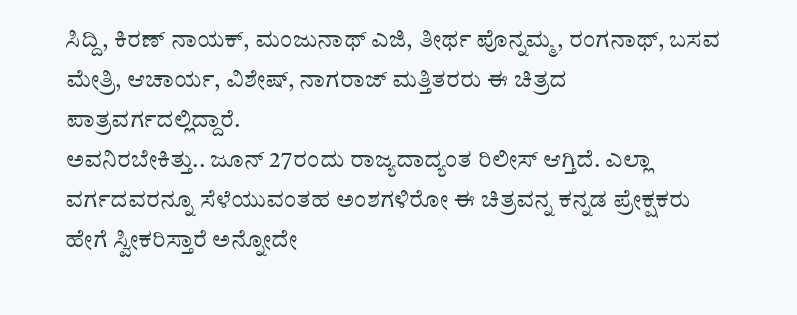ಸಿದ್ದಿ, ಕಿರಣ್ ನಾಯಕ್, ಮಂಜುನಾಥ್ ಎಜಿ, ತೀರ್ಥ ಪೊನ್ನಮ್ಮ, ರಂಗನಾಥ್, ಬಸವ ಮೇತ್ರಿ, ಆಚಾರ್ಯ, ವಿಶೇಷ್, ನಾಗರಾಜ್ ಮತ್ತಿತರರು ಈ ಚಿತ್ರದ ಪಾತ್ರವರ್ಗದಲ್ಲಿದ್ದಾರೆ.
ಅವನಿರಬೇಕಿತ್ತು.. ಜೂನ್ 27ರಂದು ರಾಜ್ಯದಾದ್ಯಂತ ರಿಲೀಸ್ ಆಗ್ತಿದೆ. ಎಲ್ಲಾ ವರ್ಗದವರನ್ನೂ ಸೆಳೆಯುವಂತಹ ಅಂಶಗಳಿರೋ ಈ ಚಿತ್ರವನ್ನ ಕನ್ನಡ ಪ್ರೇಕ್ಷಕರು ಹೇಗೆ ಸ್ವೀಕರಿಸ್ತಾರೆ ಅನ್ನೋದೇ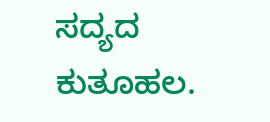ಸದ್ಯದ ಕುತೂಹಲ.